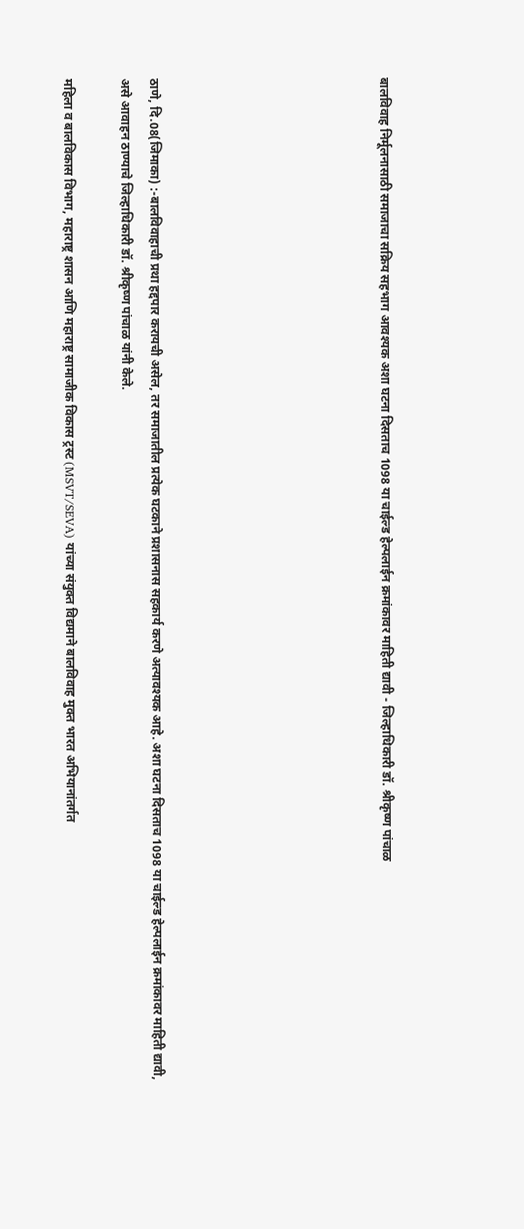बालविवाह निर्मूलनासाठी समाजाचा सक्रिय सहभाग आवश्यक अशा घटना दिसताच 1098 या चाईल्ड हेल्पलाईन क्रमांकावर माहिती द्यावी - जिल्हाधिकारी डॉ. श्रीकृष्ण पांचाळ







ठाणे, दि.08(जिमाका) :-बालविवाहाची प्रथा हद्दपार करायची असेल, तर समाजातील प्रत्येक घटकाने प्रशासनास सहकार्य करणे अत्यावश्यक आहे. अशा घटना दिसताच 1098 या चाईल्ड हेल्पलाईन क्रमांकावर माहिती द्यावी, असे आवाहन ठाण्याचे जिल्हाधिकारी डॉ. श्रीकृष्ण पांचाळ यांनी केले.

महिला व बालविकास विभाग, महाराष्ट्र शासन आणि महाराष्ट्र सामाजीक विकास ट्रस्ट (MSVT/SEVA) यांच्या संयुक्त विद्यमाने बालविवाह मुक्त भारत अभियानांतर्गत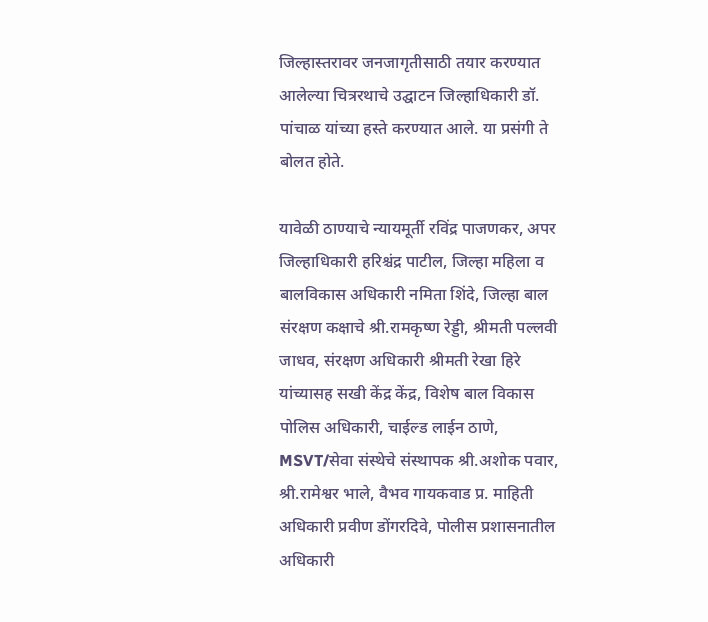जिल्हास्तरावर जनजागृतीसाठी तयार करण्यात आलेल्या चित्ररथाचे उद्घाटन जिल्हाधिकारी डॉ. पांचाळ यांच्या हस्ते करण्यात आले. या प्रसंगी ते बोलत होते.

यावेळी ठाण्याचे न्यायमूर्ती रविंद्र पाजणकर, अपर जिल्हाधिकारी हरिश्चंद्र पाटील, जिल्हा महिला व बालविकास अधिकारी नमिता शिंदे, जिल्हा बाल संरक्षण कक्षाचे श्री.रामकृष्ण रेड्डी, श्रीमती पल्लवी जाधव, संरक्षण अधिकारी श्रीमती रेखा हिरे यांच्यासह सखी केंद्र केंद्र, विशेष बाल विकास पोलिस अधिकारी, चाईल्ड लाईन ठाणे, MSVT/सेवा संस्थेचे संस्थापक श्री.अशोक पवार, श्री.रामेश्वर भाले, वैभव गायकवाड प्र. माहिती अधिकारी प्रवीण डोंगरदिवे, पोलीस प्रशासनातील अधिकारी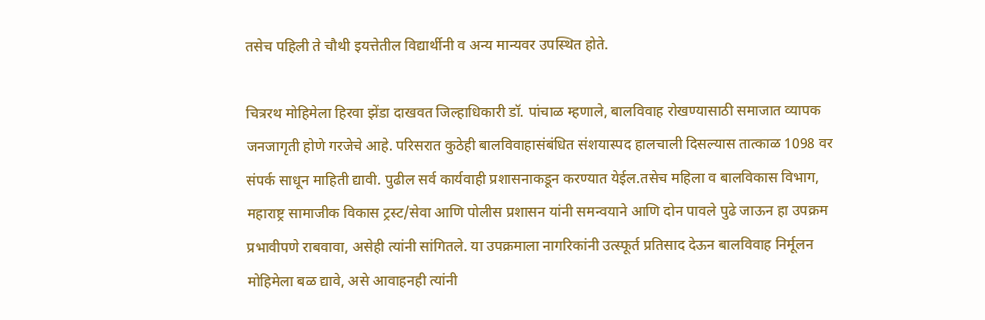तसेच पहिली ते चौथी इयत्तेतील विद्यार्थीनी व अन्य मान्यवर उपस्थित होते.

चित्ररथ मोहिमेला हिरवा झेंडा दाखवत जिल्हाधिकारी डॉ. पांचाळ म्हणाले, बालविवाह रोखण्यासाठी समाजात व्यापक जनजागृती होणे गरजेचे आहे. परिसरात कुठेही बालविवाहासंबंधित संशयास्पद हालचाली दिसल्यास तात्काळ 1098 वर संपर्क साधून माहिती द्यावी. पुढील सर्व कार्यवाही प्रशासनाकडून करण्यात येईल.तसेच महिला व बालविकास विभाग, महाराष्ट्र सामाजीक विकास ट्रस्ट/सेवा आणि पोलीस प्रशासन यांनी समन्वयाने आणि दोन पावले पुढे जाऊन हा उपक्रम प्रभावीपणे राबवावा, असेही त्यांनी सांगितले. या उपक्रमाला नागरिकांनी उत्स्फूर्त प्रतिसाद देऊन बालविवाह निर्मूलन मोहिमेला बळ द्यावे, असे आवाहनही त्यांनी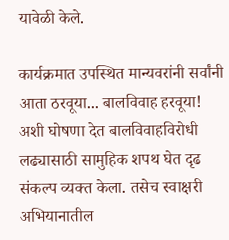यावेळी केले.

कार्यक्रमात उपस्थित मान्यवरांनी सर्वांनी आता ठरवूया... बालविवाह हरवूया!  अशी घोषणा देत बालविवाहविरोधी लढ्यासाठी सामुहिक शपथ घेत दृढ संकल्प व्यक्त केला. तसेच स्वाक्षरी अभियानातील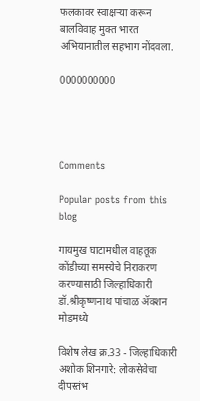फलकावर स्वाक्षऱ्या करून बालविवाह मुक्त भारत अभियानातील सहभाग नोंदवला.

0000000000




Comments

Popular posts from this blog

गायमुख घाटामधील वाहतूक कोंडीच्या समस्येचे निराकरण करण्यासाठी जिल्हाधिकारी डॉ.श्रीकृष्णनाथ पांचाळ ॲक्शन मोडमध्ये

विशेष लेख क्र.33 - जिल्हाधिकारी अशोक शिनगारे: लोकसेवेचा दीपस्तंभ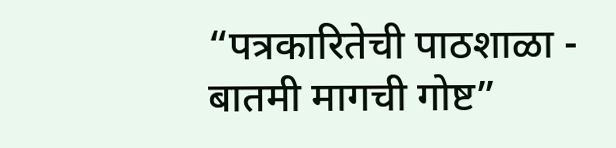“पत्रकारितेची पाठशाळा - बातमी मागची गोष्ट”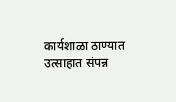कार्यशाळा ठाण्यात उत्साहात संपन्न